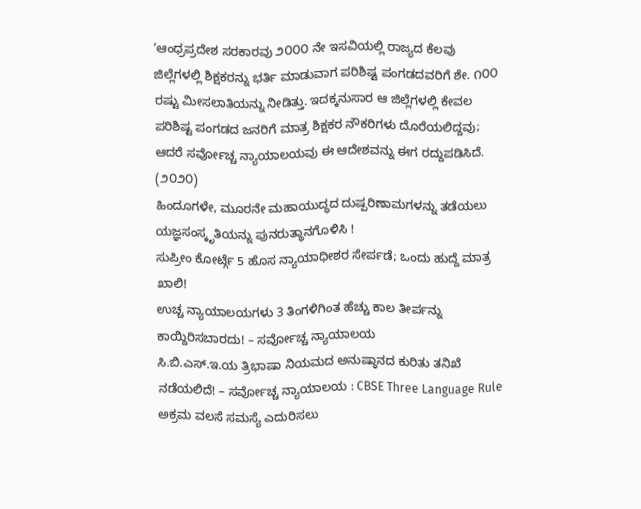‘ಆಂಧ್ರಪ್ರದೇಶ ಸರಕಾರವು ೨೦೦೦ ನೇ ಇಸವಿಯಲ್ಲಿ ರಾಜ್ಯದ ಕೆಲವು ಜಿಲ್ಲೆಗಳಲ್ಲಿ ಶಿಕ್ಷಕರನ್ನು ಭರ್ತಿ ಮಾಡುವಾಗ ಪರಿಶಿಷ್ಟ ಪಂಗಡದವರಿಗೆ ಶೇ. ೧೦೦ ರಷ್ಟು ಮೀಸಲಾತಿಯನ್ನು ನೀಡಿತ್ತು. ಇದಕ್ಕನುಸಾರ ಆ ಜಿಲ್ಲೆಗಳಲ್ಲಿ ಕೇವಲ ಪರಿಶಿಷ್ಟ ಪಂಗಡದ ಜನರಿಗೆ ಮಾತ್ರ ಶಿಕ್ಷಕರ ನೌಕರಿಗಳು ದೊರೆಯಲಿದ್ದವು; ಆದರೆ ಸರ್ವೋಚ್ಚ ನ್ಯಾಯಾಲಯವು ಈ ಆದೇಶವನ್ನು ಈಗ ರದ್ದುಪಡಿಸಿದೆ. (೨೦೨೦)
ಹಿಂದೂಗಳೇ, ಮೂರನೇ ಮಹಾಯುದ್ಧದ ದುಷ್ಪರಿಣಾಮಗಳನ್ನು ತಡೆಯಲು ಯಜ್ಞಸಂಸ್ಕೃತಿಯನ್ನು ಪುನರುತ್ಥಾನಗೊಳಿಸಿ !
ಸುಪ್ರೀಂ ಕೋರ್ಟ್ಗೆ 5 ಹೊಸ ನ್ಯಾಯಾಧೀಶರ ಸೇರ್ಪಡೆ; ಒಂದು ಹುದ್ದೆ ಮಾತ್ರ ಖಾಲಿ!
ಉಚ್ಚ ನ್ಯಾಯಾಲಯಗಳು 3 ತಿಂಗಳಿಗಿಂತ ಹೆಚ್ಚು ಕಾಲ ತೀರ್ಪನ್ನು ಕಾಯ್ದಿರಿಸಬಾರದು! – ಸರ್ವೋಚ್ಚ ನ್ಯಾಯಾಲಯ
ಸಿ.ಬಿ.ಎಸ್.ಇ.ಯ ತ್ರಿಭಾಷಾ ನಿಯಮದ ಅನುಷ್ಠಾನದ ಕುರಿತು ತನಿಖೆ ನಡೆಯಲಿದೆ! – ಸರ್ವೋಚ್ಚ ನ್ಯಾಯಾಲಯ : CBSE Three Language Rule
ಅಕ್ರಮ ವಲಸೆ ಸಮಸ್ಯೆ ಎದುರಿಸಲು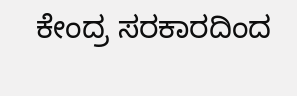ಕೇಂದ್ರ ಸರಕಾರದಿಂದ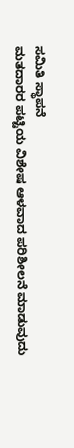ಸಮಿತಿ ಸ್ಥಾಪನೆ
ಮತದಾರರ ಪಟ್ಟಿಯ ವಿಶೇಷ ಆಳವಾದ ಪರಿಶೀಲನೆ ಮಾಡುವುದು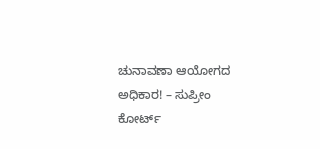ಚುನಾವಣಾ ಆಯೋಗದ ಅಧಿಕಾರ! – ಸುಪ್ರೀಂ ಕೋರ್ಟ್